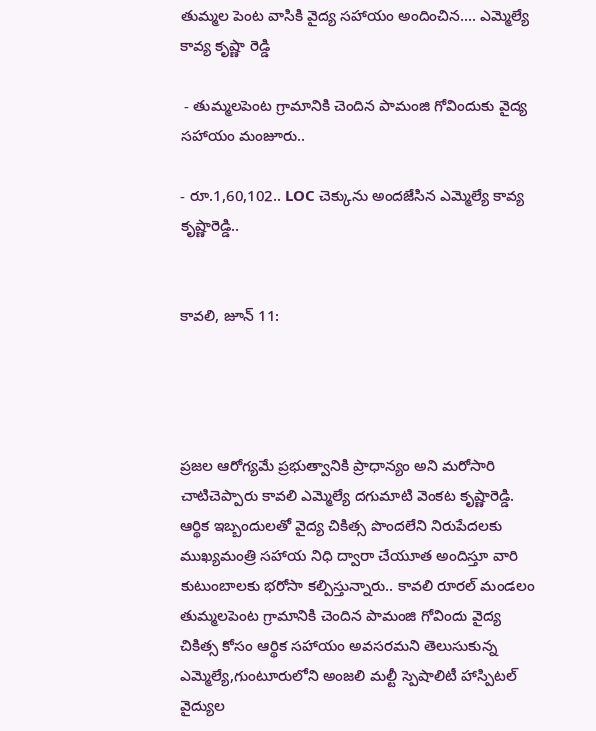తుమ్మల పెంట వాసికి వైద్య సహాయం అందించిన.... ఎమ్మెల్యే కావ్య కృష్ణా రెడ్డి

 - తుమ్మలపెంట గ్రామానికి చెందిన పామంజి గోవిందుకు వైద్య సహాయం మంజూరు..

- రూ.1,60,102.. LOC చెక్కును అందజేసిన ఎమ్మెల్యే కావ్య కృష్ణారెడ్డి..


కావలి, జూన్ 11:




ప్రజల ఆరోగ్యమే ప్రభుత్వానికి ప్రాధాన్యం అని మరోసారి చాటిచెప్పారు కావలి ఎమ్మెల్యే దగుమాటి వెంకట కృష్ణారెడ్డి. ఆర్థిక ఇబ్బందులతో వైద్య చికిత్స పొందలేని నిరుపేదలకు ముఖ్యమంత్రి సహాయ నిధి ద్వారా చేయూత అందిస్తూ వారి కుటుంబాలకు భరోసా కల్పిస్తున్నారు.. కావలి రూరల్ మండలం తుమ్మలపెంట గ్రామానికి చెందిన పామంజి గోవిందు వైద్య చికిత్స కోసం ఆర్థిక సహాయం అవసరమని తెలుసుకున్న ఎమ్మెల్యే,గుంటూరులోని అంజలి మల్టీ స్పెషాలిటీ హాస్పిటల్ వైద్యుల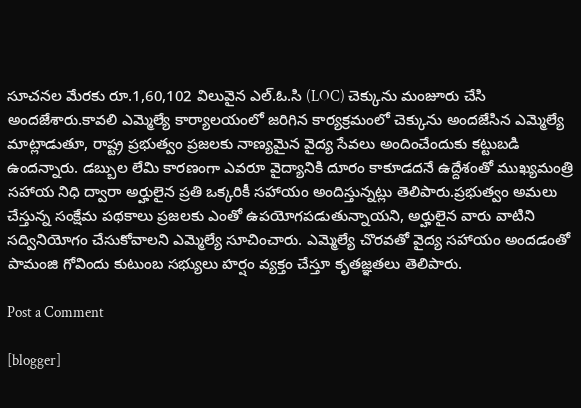సూచనల మేరకు రూ.1,60,102 విలువైన ఎల్.ఓ.సి (LOC) చెక్కును మంజూరు చేసి అందజేశారు.కావలి ఎమ్మెల్యే కార్యాలయంలో జరిగిన కార్యక్రమంలో చెక్కును అందజేసిన ఎమ్మెల్యే మాట్లాడుతూ, రాష్ట్ర ప్రభుత్వం ప్రజలకు నాణ్యమైన వైద్య సేవలు అందించేందుకు కట్టుబడి ఉందన్నారు. డబ్బుల లేమి కారణంగా ఎవరూ వైద్యానికి దూరం కాకూడదనే ఉద్దేశంతో ముఖ్యమంత్రి సహాయ నిధి ద్వారా అర్హులైన ప్రతి ఒక్కరికీ సహాయం అందిస్తున్నట్లు తెలిపారు.ప్రభుత్వం అమలు చేస్తున్న సంక్షేమ పథకాలు ప్రజలకు ఎంతో ఉపయోగపడుతున్నాయని, అర్హులైన వారు వాటిని సద్వినియోగం చేసుకోవాలని ఎమ్మెల్యే సూచించారు. ఎమ్మెల్యే చొరవతో వైద్య సహాయం అందడంతో పామంజి గోవిందు కుటుంబ సభ్యులు హర్షం వ్యక్తం చేస్తూ కృతజ్ఞతలు తెలిపారు.

Post a Comment

[blogger]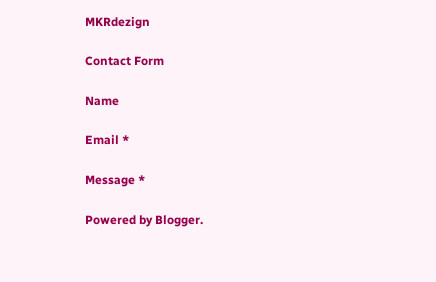MKRdezign

Contact Form

Name

Email *

Message *

Powered by Blogger.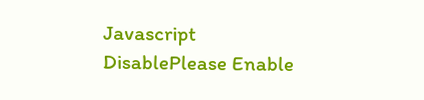Javascript DisablePlease Enable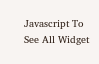Javascript To See All Widget